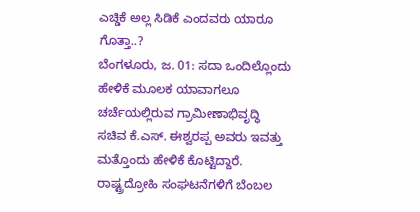ಎಚ್ಡಿಕೆ ಅಲ್ಲ ಸಿಡಿಕೆ ಎಂದವರು ಯಾರೂ ಗೊತ್ತಾ..?
ಬೆಂಗಳೂರು, ಜ. 01: ಸದಾ ಒಂದಿಲ್ಲೊಂದು ಹೇಳಿಕೆ ಮೂಲಕ ಯಾವಾಗಲೂ ಚರ್ಚೆಯಲ್ಲಿರುವ ಗ್ರಾಮೀಣಾಭಿವೃದ್ಧಿ ಸಚಿವ ಕೆ.ಎಸ್. ಈಶ್ವರಪ್ಪ ಅವರು ಇವತ್ತು ಮತ್ತೊಂದು ಹೇಳಿಕೆ ಕೊಟ್ಟಿದ್ದಾರೆ. ರಾಷ್ಟ್ರದ್ರೋಹಿ ಸಂಘಟನೆಗಳಿಗೆ ಬೆಂಬಲ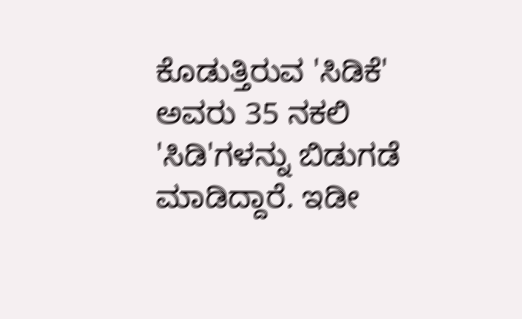ಕೊಡುತ್ತಿರುವ 'ಸಿಡಿಕೆ' ಅವರು 35 ನಕಲಿ 'ಸಿಡಿ'ಗಳನ್ನು ಬಿಡುಗಡೆ ಮಾಡಿದ್ದಾರೆ. ಇಡೀ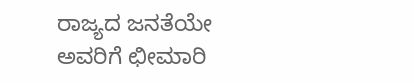ರಾಜ್ಯದ ಜನತೆಯೇ ಅವರಿಗೆ ಛೀಮಾರಿ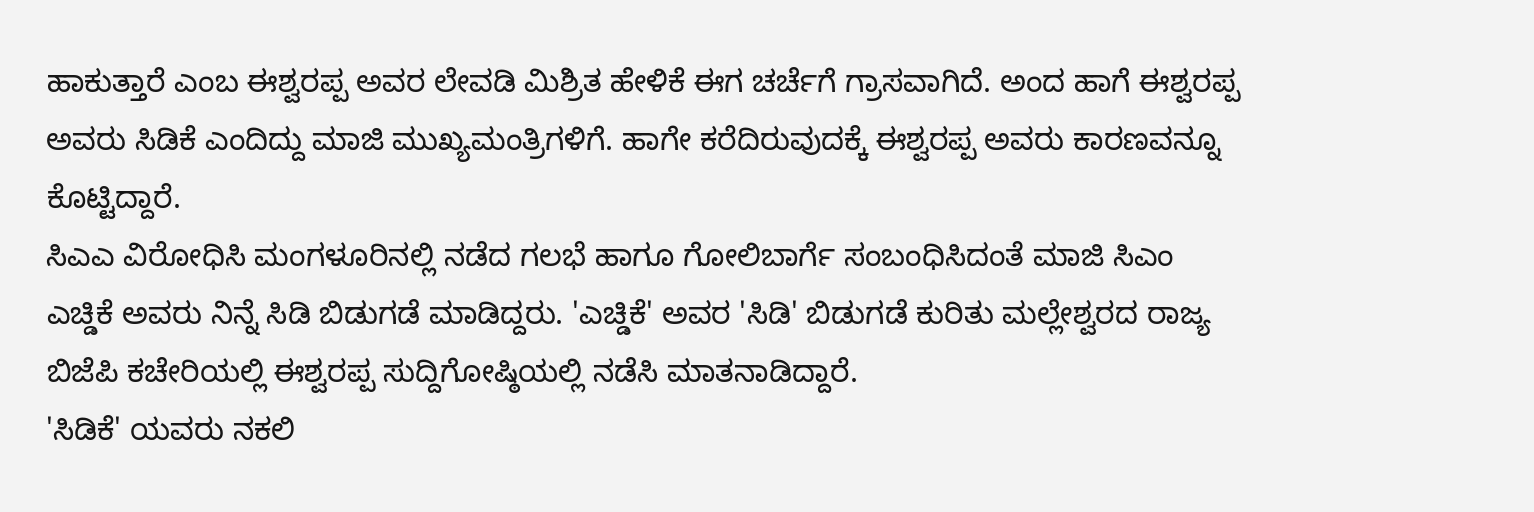ಹಾಕುತ್ತಾರೆ ಎಂಬ ಈಶ್ವರಪ್ಪ ಅವರ ಲೇವಡಿ ಮಿಶ್ರಿತ ಹೇಳಿಕೆ ಈಗ ಚರ್ಚೆಗೆ ಗ್ರಾಸವಾಗಿದೆ. ಅಂದ ಹಾಗೆ ಈಶ್ವರಪ್ಪ ಅವರು ಸಿಡಿಕೆ ಎಂದಿದ್ದು ಮಾಜಿ ಮುಖ್ಯಮಂತ್ರಿಗಳಿಗೆ. ಹಾಗೇ ಕರೆದಿರುವುದಕ್ಕೆ ಈಶ್ವರಪ್ಪ ಅವರು ಕಾರಣವನ್ನೂ ಕೊಟ್ಟಿದ್ದಾರೆ.
ಸಿಎಎ ವಿರೋಧಿಸಿ ಮಂಗಳೂರಿನಲ್ಲಿ ನಡೆದ ಗಲಭೆ ಹಾಗೂ ಗೋಲಿಬಾರ್ಗೆ ಸಂಬಂಧಿಸಿದಂತೆ ಮಾಜಿ ಸಿಎಂ ಎಚ್ಡಿಕೆ ಅವರು ನಿನ್ನೆ ಸಿಡಿ ಬಿಡುಗಡೆ ಮಾಡಿದ್ದರು. 'ಎಚ್ಡಿಕೆ' ಅವರ 'ಸಿಡಿ' ಬಿಡುಗಡೆ ಕುರಿತು ಮಲ್ಲೇಶ್ವರದ ರಾಜ್ಯ ಬಿಜೆಪಿ ಕಚೇರಿಯಲ್ಲಿ ಈಶ್ವರಪ್ಪ ಸುದ್ದಿಗೋಷ್ಠಿಯಲ್ಲಿ ನಡೆಸಿ ಮಾತನಾಡಿದ್ದಾರೆ.
'ಸಿಡಿಕೆ' ಯವರು ನಕಲಿ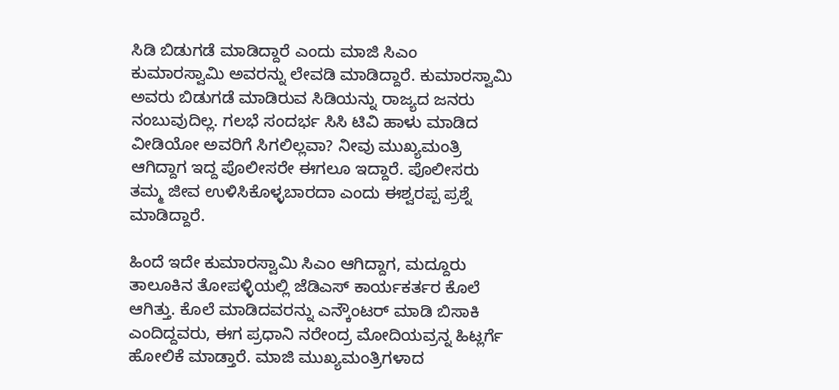ಸಿಡಿ ಬಿಡುಗಡೆ ಮಾಡಿದ್ದಾರೆ ಎಂದು ಮಾಜಿ ಸಿಎಂ ಕುಮಾರಸ್ವಾಮಿ ಅವರನ್ನು ಲೇವಡಿ ಮಾಡಿದ್ದಾರೆ. ಕುಮಾರಸ್ವಾಮಿ ಅವರು ಬಿಡುಗಡೆ ಮಾಡಿರುವ ಸಿಡಿಯನ್ನು ರಾಜ್ಯದ ಜನರು ನಂಬುವುದಿಲ್ಲ. ಗಲಭೆ ಸಂದರ್ಭ ಸಿಸಿ ಟಿವಿ ಹಾಳು ಮಾಡಿದ ವೀಡಿಯೋ ಅವರಿಗೆ ಸಿಗಲಿಲ್ಲವಾ? ನೀವು ಮುಖ್ಯಮಂತ್ರಿ ಆಗಿದ್ದಾಗ ಇದ್ದ ಪೊಲೀಸರೇ ಈಗಲೂ ಇದ್ದಾರೆ. ಪೊಲೀಸರು ತಮ್ಮ ಜೀವ ಉಳಿಸಿಕೊಳ್ಳಬಾರದಾ ಎಂದು ಈಶ್ವರಪ್ಪ ಪ್ರಶ್ನೆ ಮಾಡಿದ್ದಾರೆ.

ಹಿಂದೆ ಇದೇ ಕುಮಾರಸ್ವಾಮಿ ಸಿಎಂ ಆಗಿದ್ದಾಗ, ಮದ್ದೂರು ತಾಲೂಕಿನ ತೋಪಳ್ಳಿಯಲ್ಲಿ ಜೆಡಿಎಸ್ ಕಾರ್ಯಕರ್ತರ ಕೊಲೆ ಆಗಿತ್ತು. ಕೊಲೆ ಮಾಡಿದವರನ್ನು ಎನ್ಕೌಂಟರ್ ಮಾಡಿ ಬಿಸಾಕಿ ಎಂದಿದ್ದವರು, ಈಗ ಪ್ರಧಾನಿ ನರೇಂದ್ರ ಮೋದಿಯವ್ರನ್ನ ಹಿಟ್ಲರ್ಗೆ ಹೋಲಿಕೆ ಮಾಡ್ತಾರೆ. ಮಾಜಿ ಮುಖ್ಯಮಂತ್ರಿಗಳಾದ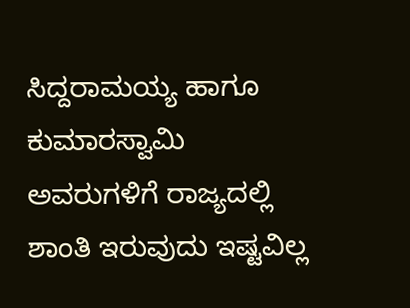ಸಿದ್ದರಾಮಯ್ಯ ಹಾಗೂ ಕುಮಾರಸ್ವಾಮಿ ಅವರುಗಳಿಗೆ ರಾಜ್ಯದಲ್ಲಿ ಶಾಂತಿ ಇರುವುದು ಇಷ್ಟವಿಲ್ಲ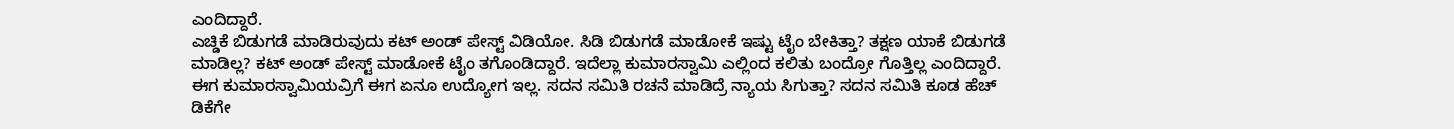ಎಂದಿದ್ದಾರೆ.
ಎಚ್ಡಿಕೆ ಬಿಡುಗಡೆ ಮಾಡಿರುವುದು ಕಟ್ ಅಂಡ್ ಪೇಸ್ಟ್ ವಿಡಿಯೋ. ಸಿಡಿ ಬಿಡುಗಡೆ ಮಾಡೋಕೆ ಇಷ್ಟು ಟೈಂ ಬೇಕಿತ್ತಾ? ತಕ್ಷಣ ಯಾಕೆ ಬಿಡುಗಡೆ ಮಾಡಿಲ್ಲ? ಕಟ್ ಅಂಡ್ ಪೇಸ್ಟ್ ಮಾಡೋಕೆ ಟೈಂ ತಗೊಂಡಿದ್ದಾರೆ. ಇದೆಲ್ಲಾ ಕುಮಾರಸ್ವಾಮಿ ಎಲ್ಲಿಂದ ಕಲಿತು ಬಂದ್ರೋ ಗೊತ್ತಿಲ್ಲ ಎಂದಿದ್ದಾರೆ. ಈಗ ಕುಮಾರಸ್ವಾಮಿಯವ್ರಿಗೆ ಈಗ ಏನೂ ಉದ್ಯೋಗ ಇಲ್ಲ. ಸದನ ಸಮಿತಿ ರಚನೆ ಮಾಡಿದ್ರೆ ನ್ಯಾಯ ಸಿಗುತ್ತಾ? ಸದನ ಸಮಿತಿ ಕೂಡ ಹೆಚ್ ಡಿಕೆಗೇ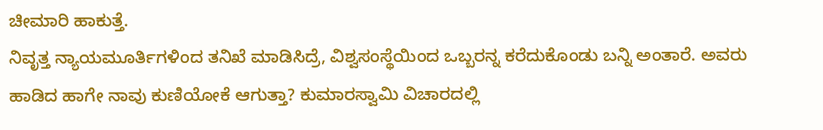ಚೀಮಾರಿ ಹಾಕುತ್ತೆ.
ನಿವೃತ್ತ ನ್ಯಾಯಮೂರ್ತಿಗಳಿಂದ ತನಿಖೆ ಮಾಡಿಸಿದ್ರೆ, ವಿಶ್ವಸಂಸ್ಥೆಯಿಂದ ಒಬ್ಬರನ್ನ ಕರೆದುಕೊಂಡು ಬನ್ನಿ ಅಂತಾರೆ. ಅವರು ಹಾಡಿದ ಹಾಗೇ ನಾವು ಕುಣಿಯೋಕೆ ಆಗುತ್ತಾ? ಕುಮಾರಸ್ವಾಮಿ ವಿಚಾರದಲ್ಲಿ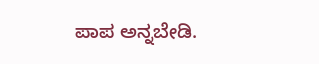ಪಾಪ ಅನ್ನಬೇಡಿ.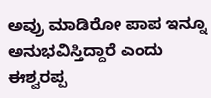ಅವ್ರು ಮಾಡಿರೋ ಪಾಪ ಇನ್ನೂ ಅನುಭವಿಸ್ತಿದ್ದಾರೆ ಎಂದು ಈಶ್ವರಪ್ಪ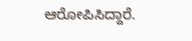ಆರೋಪಿಸಿದ್ದಾರೆ.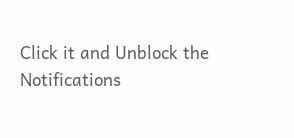Click it and Unblock the Notifications